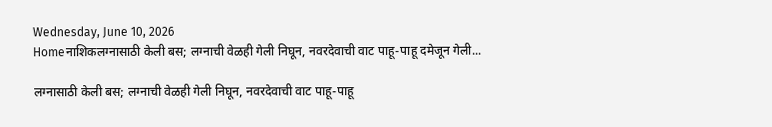Wednesday, June 10, 2026
Homeनाशिकलग्नासाठी केली बस; लग्नाची वेळही गेली निघून, नवरदेवाची वाट पाहू-पाहू दमेजून गेली...

लग्नासाठी केली बस; लग्नाची वेळही गेली निघून, नवरदेवाची वाट पाहू-पाहू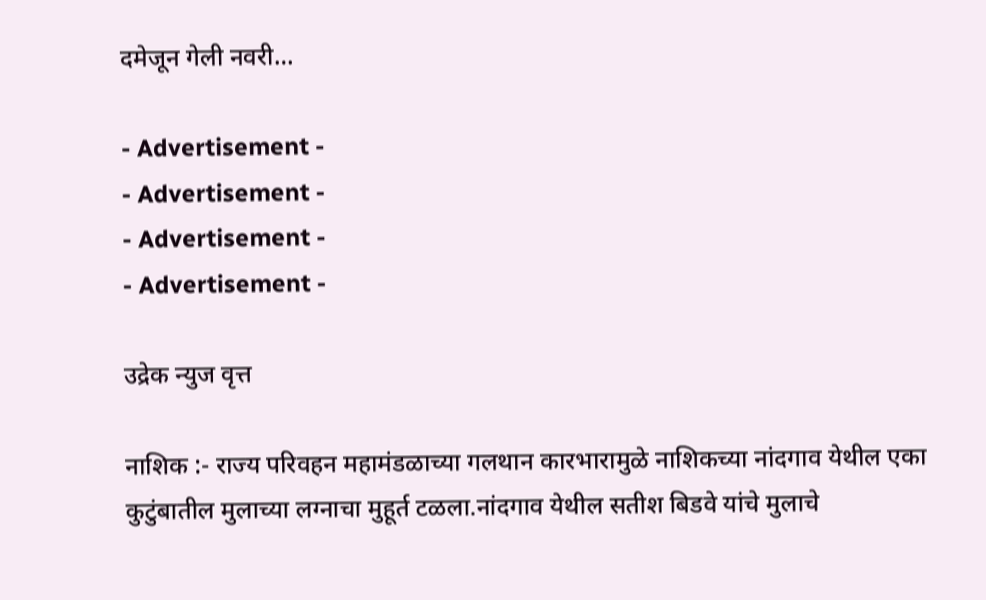दमेजून गेली नवरी…

- Advertisement -
- Advertisement -
- Advertisement -
- Advertisement -

उद्रेक न्युज वृत्त

नाशिक :- राज्य परिवहन महामंडळाच्या गलथान कारभारामुळे नाशिकच्या नांदगाव येथील एका कुटुंबातील मुलाच्या लग्नाचा मुहूर्त टळला.नांदगाव येथील सतीश बिडवे यांचे मुलाचे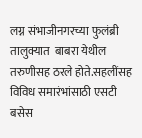लग्न संभाजीनगरच्या फुलंब्री तालुक्यात  बाबरा येथील तरुणीसह ठरले होते.सहलींसह विविध समारंभांसाठी एसटी बसेस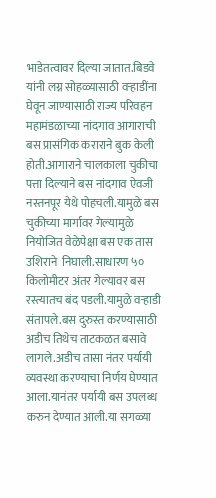भाडेतत्वावर दिल्या जातात.बिडवे यांनी लग्न सोहळ्यासाठी वऱ्हाडींना घेवून जाण्यासाठी राज्य परिवहन महामंडळाच्या नांदगाव आगाराची बस प्रासंगिक कराराने बुक केली होती.आगाराने चालकाला चुकीचा पत्ता दिल्याने बस नांदगाव ऐवजी नस्तनपूर येथे पोहचली.यामुळे बस चुकीच्या मार्गावर गेल्यामुळे नियोजित वेळेपेक्षा बस एक तास उशिराने  निघाली.साधारण ५० किलोमीटर अंतर गेल्यावर बस रस्त्यातच बंद पडली.यामुळे वऱ्हाडी संतापले.बस दुरुस्त करण्यासाठी अडीच तिथेच ताटकळत बसावे लागले.अडीच तासा नंतर पर्यायी व्यवस्था करण्याचा निर्णय घेण्यात आला.यानंतर पर्यायी बस उपलब्ध करुन देण्यात आली.या सगळ्या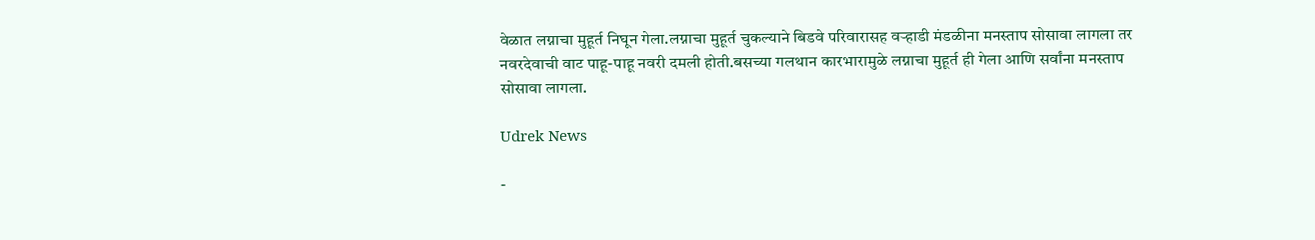वेळात लग्नाचा मुहूर्त निघून गेला.लग्नाचा मुहूर्त चुकल्याने बिडवे परिवारासह वऱ्हाडी मंडळीना मनस्ताप सोसावा लागला तर नवरदेवाची वाट पाहू-पाहू नवरी दमली होती.बसच्या गलथान कारभारामुळे लग्नाचा मुहूर्त ही गेला आणि सर्वांना मनस्ताप सोसावा लागला.

Udrek News

-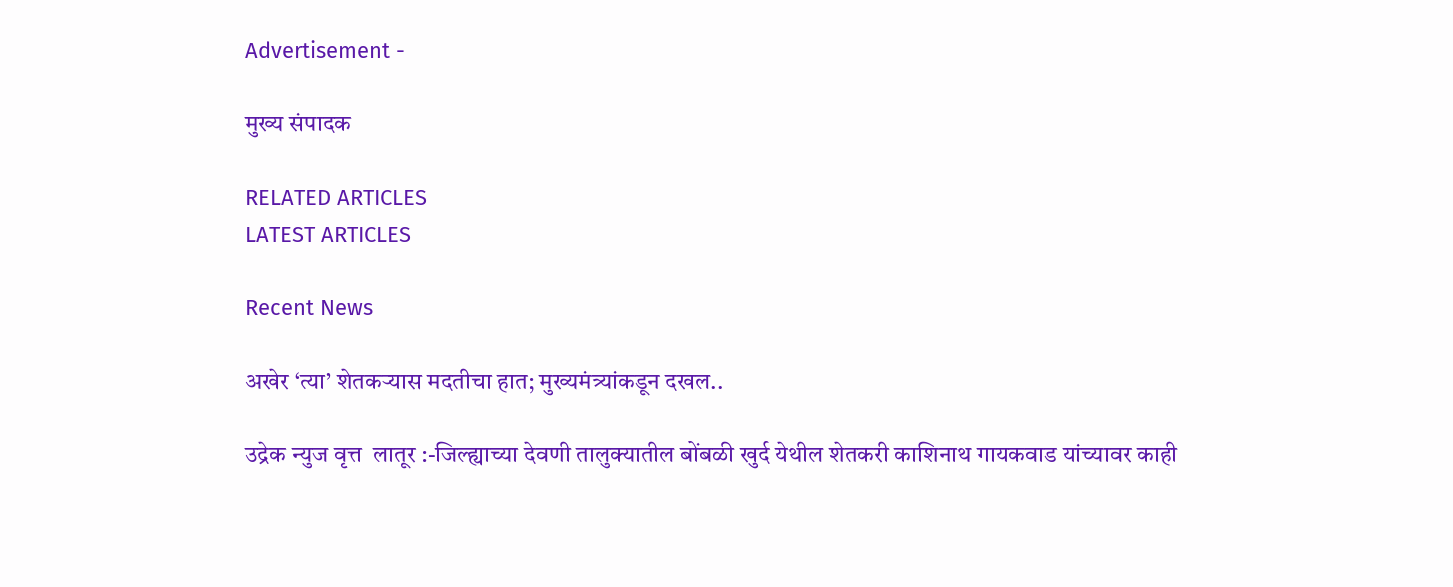Advertisement -

मुख्य संपादक

RELATED ARTICLES
LATEST ARTICLES

Recent News

अखेर ‘त्या’ शेतकऱ्यास मदतीचा हात; मुख्यमंत्र्यांकडून दखल..

उद्रेक न्युज वृत्त  लातूर :-जिल्ह्याच्या देवणी तालुक्यातील बोंबळी खुर्द येथील शेतकरी काशिनाथ गायकवाड यांच्यावर काही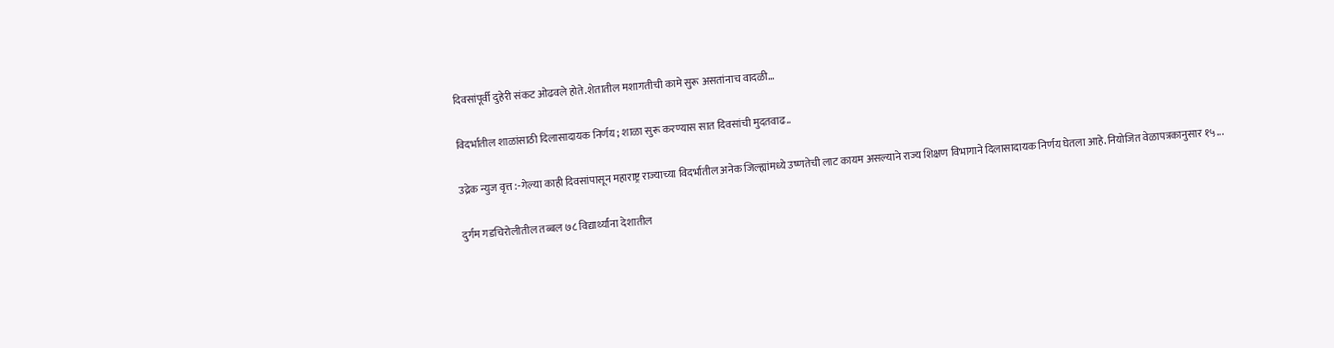दिवसांपूर्वी दुहेरी संकट ओढवले होते.शेतातील मशागतीची कामे सुरू असतांनाच वादळी...

विदर्भातील शाळांसाठी दिलासादायक निर्णय; शाळा सुरू करण्यास सात दिवसांची मुदतवाढ..

उद्रेक न्युज वृत्त :-गेल्या काही दिवसांपासून महाराष्ट्र राज्याच्या विदर्भातील अनेक जिल्ह्यांमध्ये उष्णतेची लाट कायम असल्याने राज्य शिक्षण विभागाने दिलासादायक निर्णय घेतला आहे.नियोजित वेळापत्रकानुसार १५...

दुर्गम गडचिरोलीतील तब्बल ७८ विद्यार्थ्यांना देशातील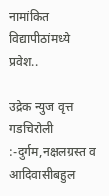नामांकित विद्यापीठांमध्ये प्रवेश..

उद्रेक न्युज वृत्त  गडचिरोली :-दुर्गम,नक्षलग्रस्त व आदिवासीबहुल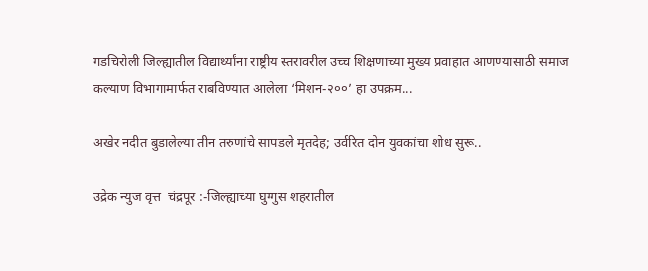गडचिरोली जिल्ह्यातील विद्यार्थ्यांना राष्ट्रीय स्तरावरील उच्च शिक्षणाच्या मुख्य प्रवाहात आणण्यासाठी समाज कल्याण विभागामार्फत राबविण्यात आलेला ‘मिशन-२००’ हा उपक्रम...

अखेर नदीत बुडालेल्या तीन तरुणांचे सापडले मृतदेह; उर्वरित दोन युवकांचा शोध सुरू..

उद्रेक न्युज वृत्त  चंद्रपूर :-जिल्ह्याच्या घुग्गुस शहरातील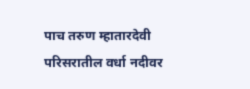पाच तरुण म्हातारदेवी परिसरातील वर्धा नदीवर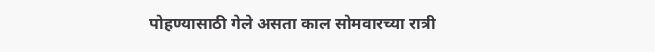पोहण्यासाठी गेले असता काल सोमवारच्या रात्री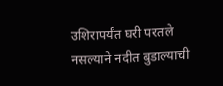उशिरापर्यंत घरी परतले नसल्याने नदीत बुडाल्याची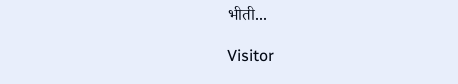भीती...

Visitor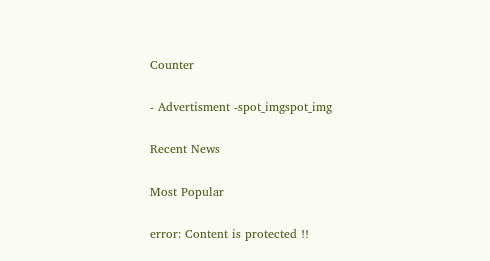Counter

- Advertisment -spot_imgspot_img

Recent News

Most Popular

error: Content is protected !!